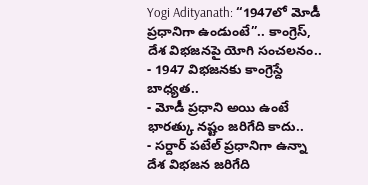Yogi Adityanath: “1947లో మోడీ ప్రధానిగా ఉండుంటే”.. కాంగ్రెస్, దేశ విభజనపై యోగి సంచలనం..
- 1947 విభజనకు కాంగ్రెస్దే బాధ్యత..
- మోడీ ప్రధాని అయి ఉంటే భారత్కు నష్టం జరిగేది కాదు..
- సర్దార్ పటేల్ ప్రధానిగా ఉన్నా దేశ విభజన జరిగేది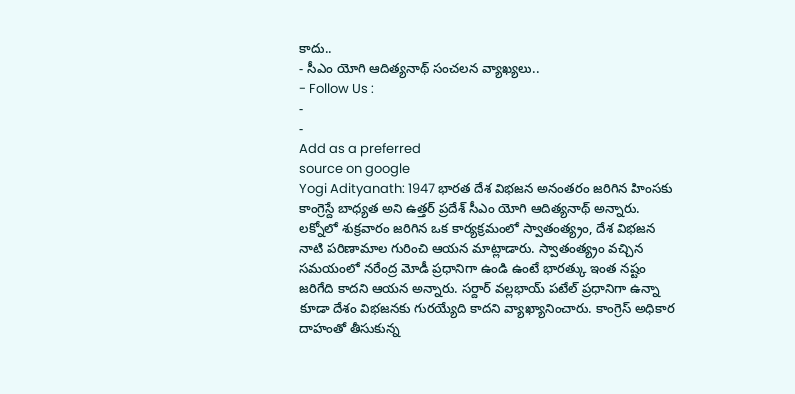కాదు..
- సీఎం యోగి ఆదిత్యనాథ్ సంచలన వ్యాఖ్యలు..
- Follow Us :
-
-
Add as a preferred
source on google
Yogi Adityanath: 1947 భారత దేశ విభజన అనంతరం జరిగిన హింసకు కాంగ్రెస్దే బాధ్యత అని ఉత్తర్ ప్రదేశ్ సీఎం యోగి ఆదిత్యనాథ్ అన్నారు. లక్నోలో శుక్రవారం జరిగిన ఒక కార్యక్రమంలో స్వాతంత్య్రం, దేశ విభజన నాటి పరిణామాల గురించి ఆయన మాట్లాడారు. స్వాతంత్య్రం వచ్చిన సమయంలో నరేంద్ర మోడీ ప్రధానిగా ఉండి ఉంటే భారత్కు ఇంత నష్టం జరిగేది కాదని ఆయన అన్నారు. సర్దార్ వల్లభాయ్ పటేల్ ప్రధానిగా ఉన్నా కూడా దేశం విభజనకు గురయ్యేది కాదని వ్యాఖ్యానించారు. కాంగ్రెస్ అధికార దాహంతో తీసుకున్న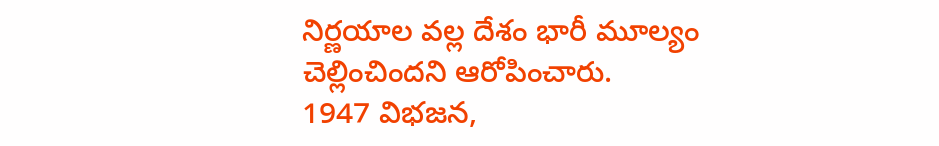నిర్ణయాల వల్ల దేశం భారీ మూల్యం చెల్లించిందని ఆరోపించారు.
1947 విభజన,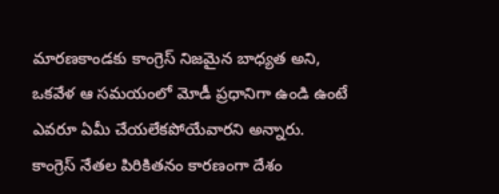మారణకాండకు కాంగ్రెస్ నిజమైన బాధ్యత అని, ఒకవేళ ఆ సమయంలో మోడీ ప్రధానిగా ఉండి ఉంటే ఎవరూ ఏమీ చేయలేకపోయేవారని అన్నారు. కాంగ్రెస్ నేతల పిరికితనం కారణంగా దేశం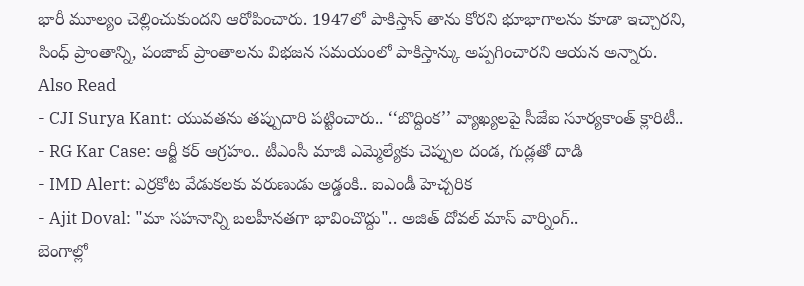భారీ మూల్యం చెల్లించుకుందని ఆరోపించారు. 1947లో పాకిస్తాన్ తాను కోరని భూభాగాలను కూడా ఇచ్చారని, సింధ్ ప్రాంతాన్ని, పంజాబ్ ప్రాంతాలను విభజన సమయంలో పాకిస్తాన్కు అప్పగించారని ఆయన అన్నారు.
Also Read
- CJI Surya Kant: యువతను తప్పుదారి పట్టించారు.. ‘‘బొద్దింక’’ వ్యాఖ్యలపై సీజేఐ సూర్యకాంత్ క్లారిటీ..
- RG Kar Case: ఆర్జీ కర్ ఆగ్రహం.. టీఎంసీ మాజీ ఎమ్మెల్యేకు చెప్పుల దండ, గుడ్లతో దాడి
- IMD Alert: ఎర్రకోట వేడుకలకు వరుణుడు అడ్డంకి.. ఐఎండీ హెచ్చరిక
- Ajit Doval: "మా సహనాన్ని బలహీనతగా భావించొద్దు".. అజిత్ దోవల్ మాస్ వార్నింగ్..
బెంగాల్లో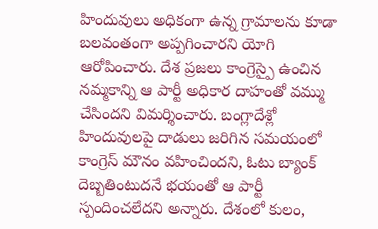హిందువులు అధికంగా ఉన్న గ్రామాలను కూడా బలవంతంగా అప్పగించారని యోగి ఆరోపించారు. దేశ ప్రజలు కాంగ్రెస్పై ఉంచిన నమ్మకాన్ని ఆ పార్టీ అధికార దాహంతో వమ్ము చేసిందని విమర్శించారు. బంగ్లాదేశ్లో హిందువులపై దాడులు జరిగిన సమయంలో కాంగ్రెస్ మౌనం వహించిందని, ఓటు బ్యాంక్ దెబ్బతింటుదనే భయంతో ఆ పార్టీ స్పందించలేదని అన్నారు. దేశంలో కులం,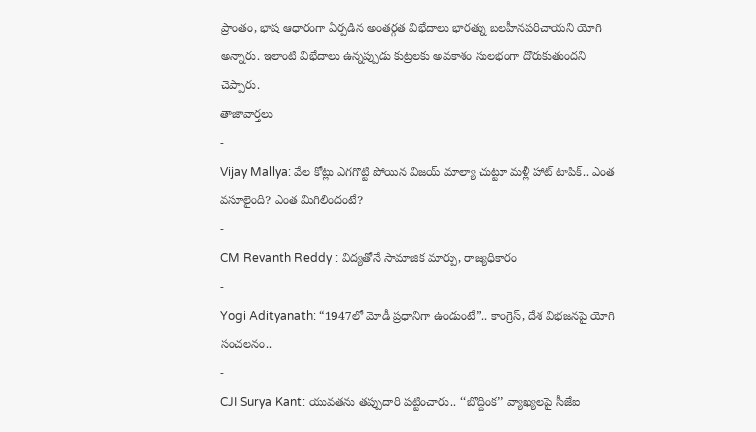ప్రాంతం, భాష ఆధారంగా ఏర్పడిన అంతర్గత విభేదాలు భారత్ను బలహీనపరిచాయని యోగి అన్నారు. ఇలాంటి విభేదాలు ఉన్నప్పుడు కుట్రలకు అవకాశం సులభంగా దొరుకుతుందని చెప్పారు.
తాజావార్తలు
-
Vijay Mallya: వేల కోట్లు ఎగగొట్టి పోయిన విజయ్ మాల్యా చుట్టూ మళ్లీ హాట్ టాపిక్.. ఎంత వసూలైంది? ఎంత మిగిలిందంటే?
-
CM Revanth Reddy : విద్యతోనే సామాజిక మార్పు, రాజ్యధికారం
-
Yogi Adityanath: “1947లో మోడీ ప్రధానిగా ఉండుంటే”.. కాంగ్రెస్, దేశ విభజనపై యోగి సంచలనం..
-
CJI Surya Kant: యువతను తప్పుదారి పట్టించారు.. ‘‘బొద్దింక’’ వ్యాఖ్యలపై సీజేఐ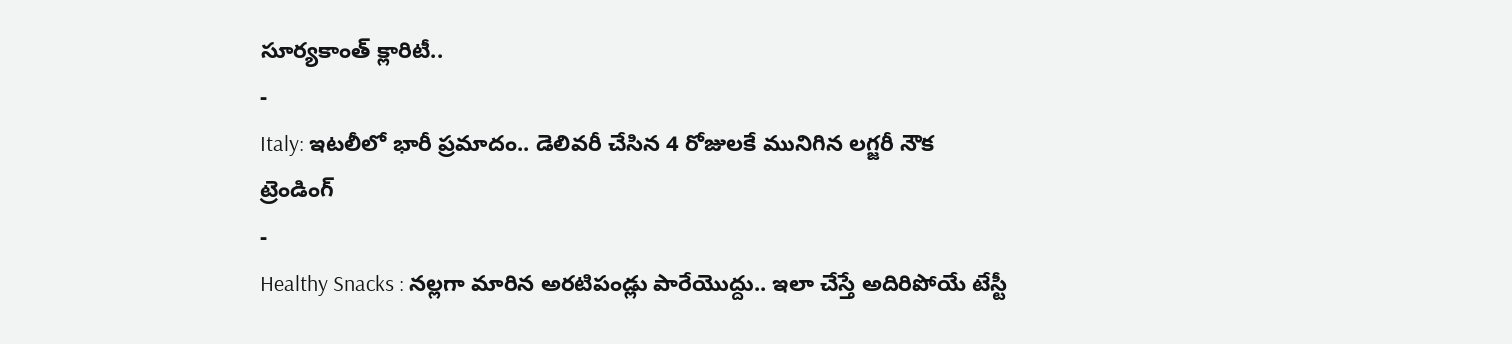సూర్యకాంత్ క్లారిటీ..
-
Italy: ఇటలీలో భారీ ప్రమాదం.. డెలివరీ చేసిన 4 రోజులకే మునిగిన లగ్జరీ నౌక
ట్రెండింగ్
-
Healthy Snacks : నల్లగా మారిన అరటిపండ్లు పారేయొద్దు.. ఇలా చేస్తే అదిరిపోయే టేస్టీ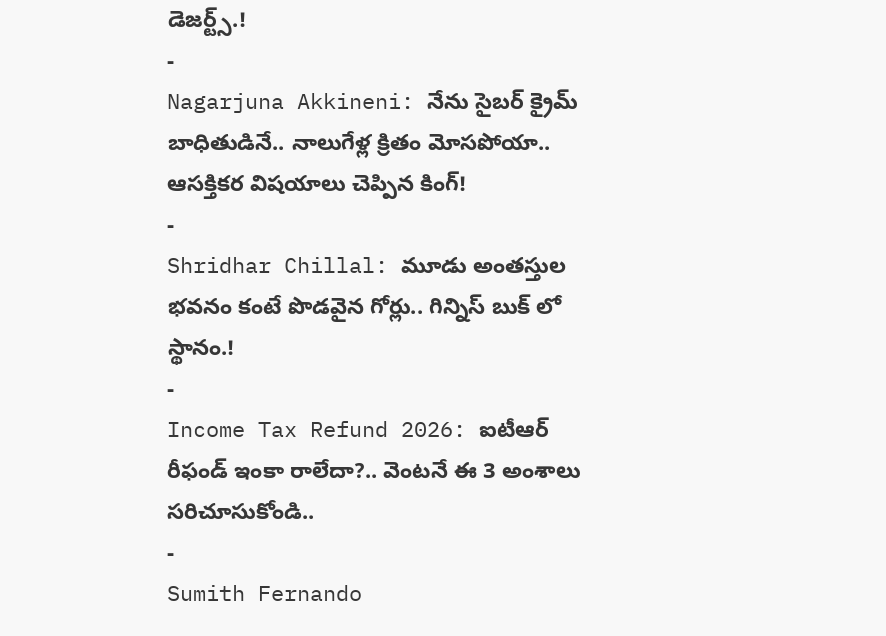డెజర్ట్స్.!
-
Nagarjuna Akkineni: నేను సైబర్ క్రైమ్ బాధితుడినే.. నాలుగేళ్ల క్రితం మోసపోయా.. ఆసక్తికర విషయాలు చెప్పిన కింగ్!
-
Shridhar Chillal: మూడు అంతస్తుల భవనం కంటే పొడవైన గోర్లు.. గిన్నిస్ బుక్ లో స్థానం.!
-
Income Tax Refund 2026: ఐటీఆర్ రీఫండ్ ఇంకా రాలేదా?.. వెంటనే ఈ 3 అంశాలు సరిచూసుకోండి..
-
Sumith Fernando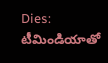Dies: టీమిండియాతో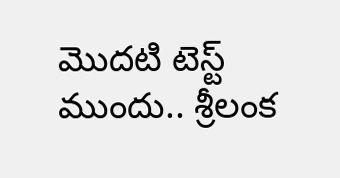మొదటి టెస్ట్ ముందు.. శ్రీలంక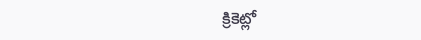క్రికెట్లో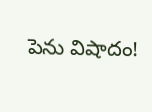పెను విషాదం!